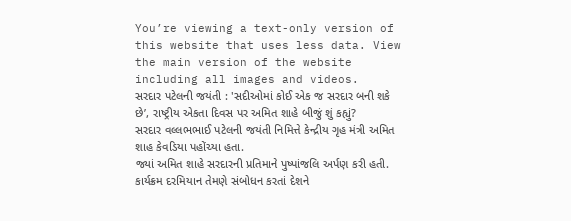You’re viewing a text-only version of this website that uses less data. View the main version of the website including all images and videos.
સરદાર પટેલની જયંતી : 'સદીઓમાં કોઈ એક જ સરદાર બની શકે છે’, રાષ્ટ્રીય એકતા દિવસ પર અમિત શાહે બીજું શું કહ્યું?
સરદાર વલ્લભભાઈ પટેલની જયંતી નિમિત્તે કેન્દ્રીય ગૃહ મંત્રી અમિત શાહ કેવડિયા પહોંચ્યા હતા.
જ્યાં અમિત શાહે સરદારની પ્રતિમાને પુષ્પાંજલિ અર્પણ કરી હતી. કાર્યક્રમ દરમિયાન તેમણે સંબોધન કરતાં દેશને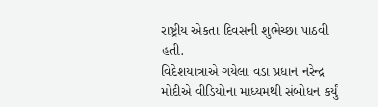રાષ્ટ્રીય એકતા દિવસની શુભેચ્છા પાઠવી હતી.
વિદેશયાત્રાએ ગયેલા વડા પ્રધાન નરેન્દ્ર મોદીએ વીડિયોના માધ્યમથી સંબોધન કર્યું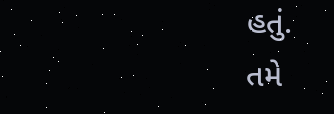હતું.
તમે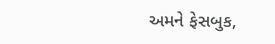અમને ફેસબુક,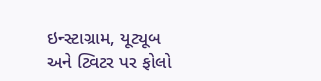ઇન્સ્ટાગ્રામ, યૂટ્યૂબ અને ટ્વિટર પર ફોલો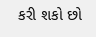કરી શકો છો